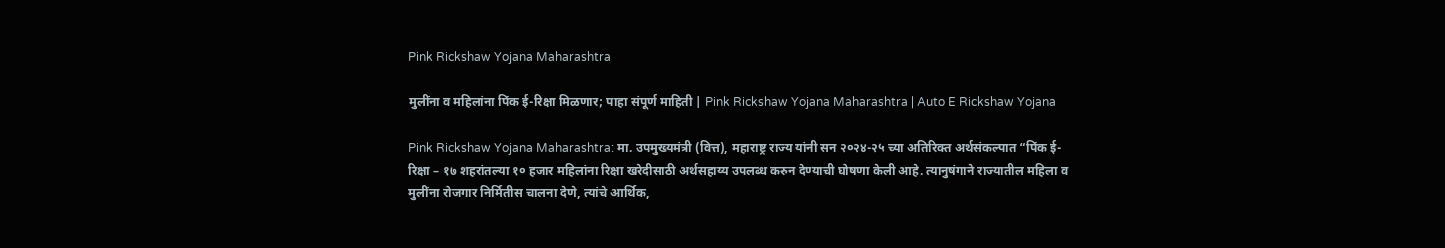Pink Rickshaw Yojana Maharashtra

मुलींना व महिलांना पिंक ई-रिक्षा मिळणार; पाहा संपूर्ण माहिती | Pink Rickshaw Yojana Maharashtra | Auto E Rickshaw Yojana

Pink Rickshaw Yojana Maharashtra: मा. उपमुख्यमंत्री (वित्त), महाराष्ट्र राज्य यांनी सन २०२४-२५ च्या अतिरिक्त अर्थसंकल्पात “पिंक ई-रिक्षा – १७ शहरांतल्या १० हजार महिलांना रिक्षा खरेदीसाठी अर्थसहाय्य उपलब्ध करुन देण्याची घोषणा केली आहे. त्यानुषंगाने राज्यातील महिला व मुलींना रोजगार निर्मितीस चालना देणे, त्यांचे आर्थिक,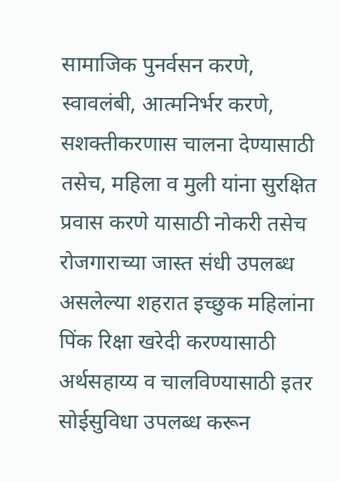सामाजिक पुनर्वसन करणे, स्वावलंबी, आत्मनिर्भर करणे, सशक्तीकरणास चालना देण्यासाठी तसेच, महिला व मुली यांना सुरक्षित प्रवास करणे यासाठी नोकरी तसेच रोजगाराच्या जास्त संधी उपलब्ध असलेल्या शहरात इच्छुक महिलांना पिंक रिक्षा खरेदी करण्यासाठी अर्थसहाय्य व चालविण्यासाठी इतर सोईसुविधा उपलब्ध करून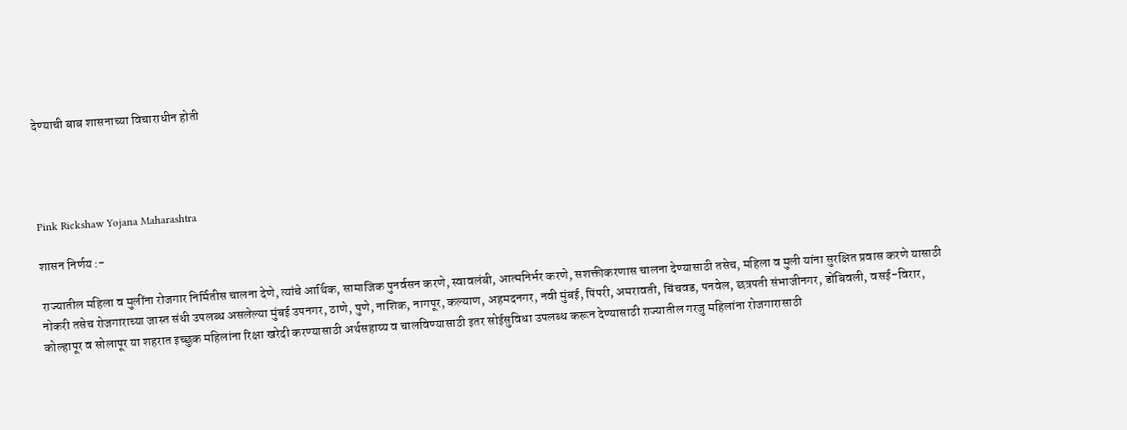देण्याची बाब शासनाच्या विचाराधीन होती




Pink Rickshaw Yojana Maharashtra

शासन निर्णय :-

राज्यातील महिला व मुलींना रोजगार निर्मितीस चालना देणे, त्यांचे आर्थिक, सामाजिक पुनर्वसन करणे, स्वावलंबी, आत्मनिर्भर करणे, सशक्तीकरणास चालना देण्यासाठी तसेच, महिला व मुली यांना सुरक्षित प्रवास करणे यासाठी नोकरी तसेच रोजगाराच्या जास्त संधी उपलब्ध असलेल्या मुंबई उपनगर, ठाणे, पुणे, नाशिक, नागपूर, कल्याण, अहमदनगर, नवी मुंबई, पिंपरी, अमरावती, चिंचवड, पनवेल, छत्रपती संभाजीनगर, डोंबिवली, वसई-विरार, कोल्हापूर व सोलापूर या शहरात इच्छुक महिलांना रिक्षा खरेदी करण्यासाठी अर्थसहाय्य व चालविण्यासाठी इतर सोईसुविधा उपलब्ध करून देण्यासाठी राज्यातील गरजु महिलांना रोजगारासाठी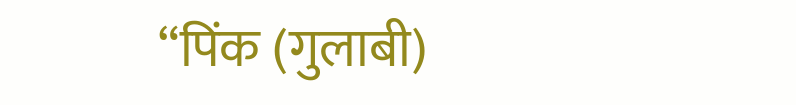“पिंक (गुलाबी)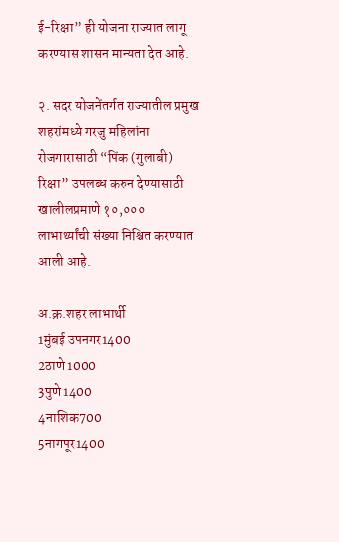ई-रिक्षा” ही योजना राज्यात लागू करण्यास शासन मान्यता देत आहे.

२. सदर योजनेंतर्गत राज्यातील प्रमुख शहरांमध्ये गरजु महिलांना रोजगारासाठी “पिंक (गुलाबी) रिक्षा” उपलब्ध करुन देण्यासाठी खालीलप्रमाणे १०,००० लाभार्थ्यांची संख्या निश्चित करण्यात आली आहे.

अ.क्र.शहर लाभार्थी
1मुंबई उपनगर1400
2ठाणे1000
3पुणे1400
4नाशिक700
5नागपूर1400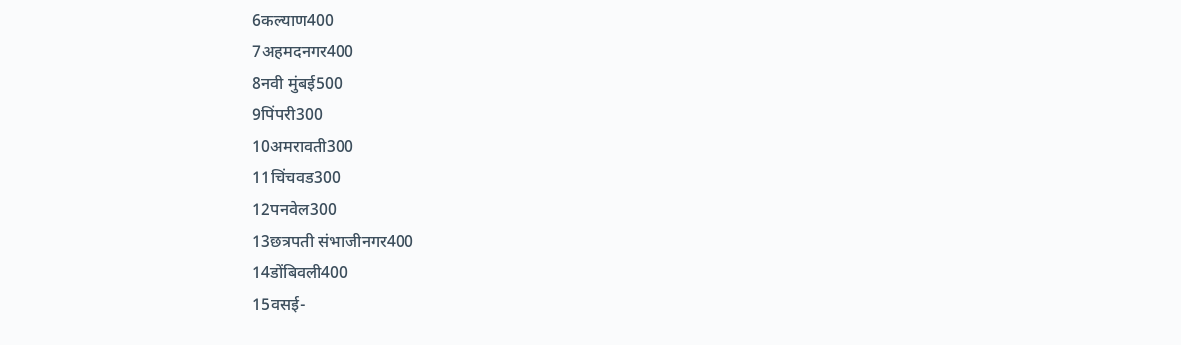6कल्याण400
7अहमदनगर400
8नवी मुंबई500
9पिंपरी300
10अमरावती300
11चिंचवड300
12पनवेल300
13छत्रपती संभाजीनगर400
14डोंबिवली400
15वसई-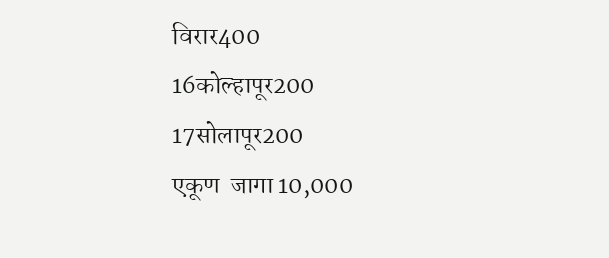विरार400
16कोल्हापूर200
17सोलापूर200
एकूण  जागा 10,000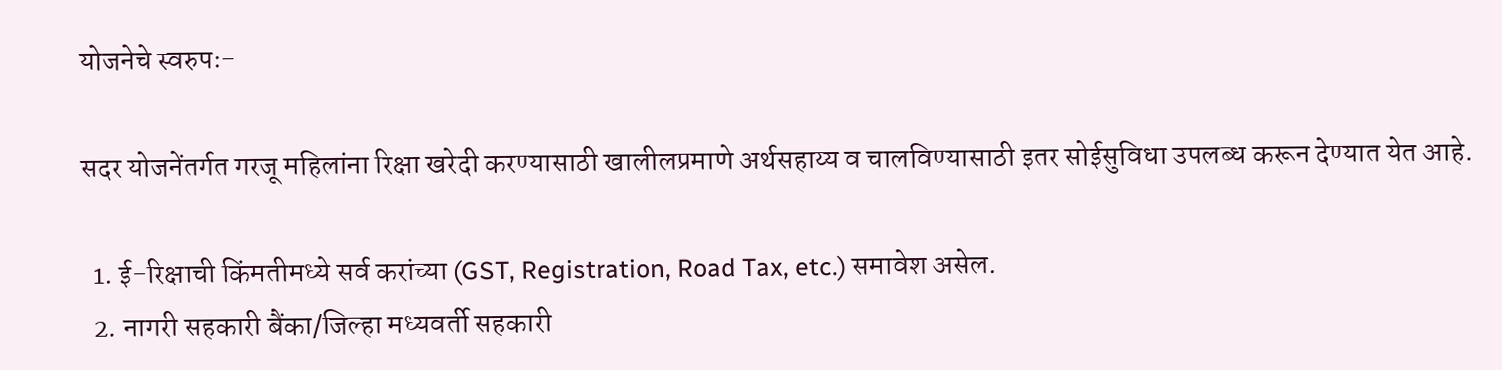योजनेचे स्वरुपः-

सदर योजनेंतर्गत गरजू महिलांना रिक्षा खरेदी करण्यासाठी खालीलप्रमाणे अर्थसहाय्य व चालविण्यासाठी इतर सोईसुविधा उपलब्ध करून देण्यात येत आहे.

  1. ई-रिक्षाची किंमतीमध्ये सर्व करांच्या (GST, Registration, Road Tax, etc.) समावेश असेल.
  2. नागरी सहकारी बैंका/जिल्हा मध्यवर्ती सहकारी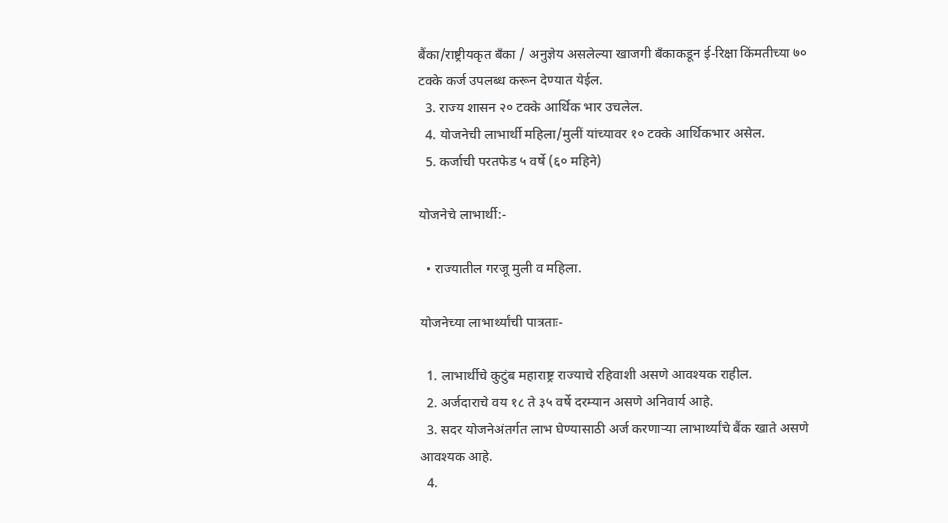बैंका/राष्ट्रीयकृत बँका / अनुज्ञेय असलेल्या खाजगी बँकाकडून ई-रिक्षा किंमतीच्या ७० टक्के कर्ज उपलब्ध करून देण्यात येईल.
  3. राज्य शासन २० टक्के आर्थिक भार उचलेल.
  4. योजनेची लाभार्थी महिला/मुलीं यांच्यावर १० टक्के आर्थिकभार असेल.
  5. कर्जाची परतफेड ५ वर्षे (६० महिने)

योजनेचे लाभार्थी:-

  • राज्यातील गरजू मुली व महिला.

योजनेच्या लाभार्थ्यांची पात्रताः-

  1. लाभार्थीचे कुटुंब महाराष्ट्र राज्याचे रहिवाशी असणे आवश्यक राहील.
  2. अर्जदाराचे वय १८ ते ३५ वर्षे दरम्यान असणे अनिवार्य आहे.
  3. सदर योजनेअंतर्गत लाभ घेण्यासाठी अर्ज करणाऱ्या लाभार्थ्यांचे बैंक खाते असणे आवश्यक आहे.
  4.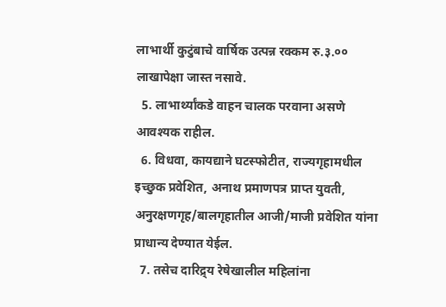लाभार्थी कुटुंबाचे वार्षिक उत्पन्न रक्कम रु.३.०० लाखापेक्षा जास्त नसावे.
  5. लाभार्थ्यांकडे वाहन चालक परवाना असणे आवश्यक राहील.
  6. विधवा, कायद्याने घटस्फोटीत, राज्यगृहामधील इच्छुक प्रवेशित, अनाथ प्रमाणपत्र प्राप्त युवती, अनुरक्षणगृह/बालगृहातील आजी/माजी प्रवेशित यांना प्राधान्य देण्यात येईल.
  7. तसेच दारिद्र्य रेषेखालील महिलांना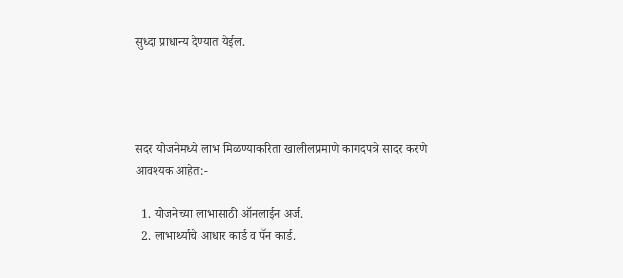सुध्दा प्राधान्य देण्यात येईल.




सदर योजनेमध्ये लाभ मिळण्याकरिता खालीलप्रमाणे कागदपत्रे सादर करणे आवश्यक आहेत:-

  1. योजनेच्या लाभासाठी ऑनलाईन अर्ज.
  2. लाभार्थ्याचे आधार कार्ड व पॅन कार्ड.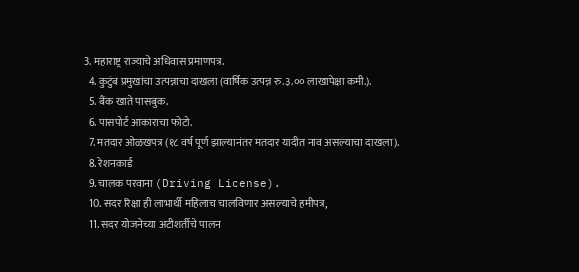3. महाराष्ट्र राज्याचे अधिवास प्रमाणपत्र.
  4. कुटुंब प्रमुखांचा उत्पन्नाचा दाखला (वार्षिक उत्पन्न रु.३.०० लाखापेक्षा कमी.).
  5. बैंक खाते पासबुक.
  6. पासपोर्ट आकाराचा फोटो.
  7. मतदार ओळखपत्र (१८ वर्ष पूर्ण झाल्यानंतर मतदार यादीत नाव असल्याचा दाखला).
  8. रेशनकार्ड
  9. चालक परवाना (Driving License).
  10. सदर रिक्षा ही लाभार्थी महिलाच चालविणार असल्याचे हमीपत्र,
  11. सदर योजनेच्या अटीशर्तीचे पालन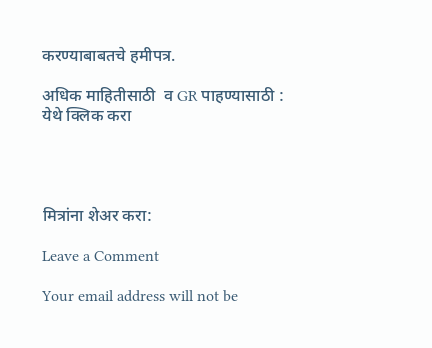करण्याबाबतचे हमीपत्र.

अधिक माहितीसाठी  व GR पाहण्यासाठी : येथे क्लिक करा




मित्रांना शेअर करा:

Leave a Comment

Your email address will not be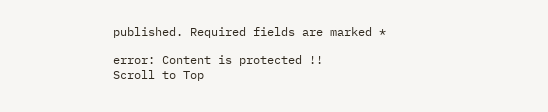published. Required fields are marked *

error: Content is protected !!
Scroll to Top